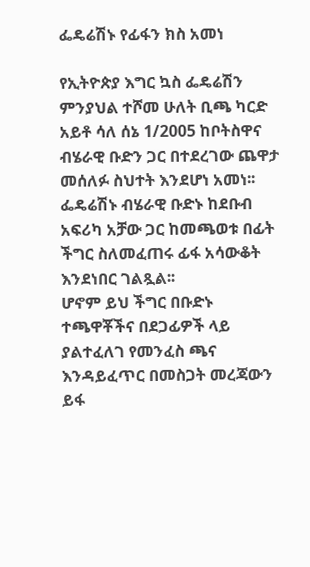ፌዴሬሽኑ የፊፋን ክስ አመነ

የኢትዮጵያ እግር ኳስ ፌዴሬሽን ምንያህል ተሾመ ሁለት ቢጫ ካርድ አይቶ ሳለ ሰኔ 1/2005 ከቦትስዋና ብሄራዊ ቡድን ጋር በተደረገው ጨዋታ መሰለፉ ስህተት እንደሆነ አመነ፡፡
ፌዴሬሽኑ ብሄራዊ ቡድኑ ከደቡብ አፍሪካ አቻው ጋር ከመጫወቱ በፊት ችግር ስለመፈጠሩ ፊፋ አሳውቆት እንደነበር ገልጿል፡፡
ሆኖም ይህ ችግር በቡድኑ ተጫዋቾችና በደጋፊዎች ላይ ያልተፈለገ የመንፈስ ጫና እንዳይፈጥር በመስጋት መረጃውን ይፋ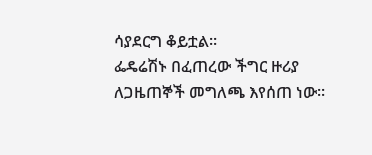ሳያደርግ ቆይቷል፡፡
ፌዴሬሽኑ በፈጠረው ችግር ዙሪያ ለጋዜጠኞች መግለጫ እየሰጠ ነው፡፡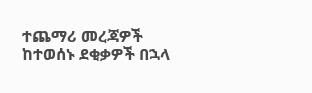ተጨማሪ መረጃዎች ከተወሰኑ ደቂቃዎች በኋላ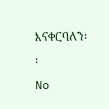እናቀርባለን፡፡
No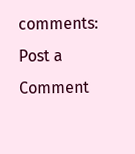comments:
Post a Comment